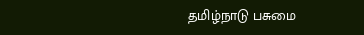தமிழ்நாடு பசுமை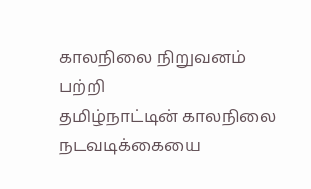காலநிலை நிறுவனம் பற்றி
தமிழ்நாட்டின் காலநிலை நடவடிக்கையை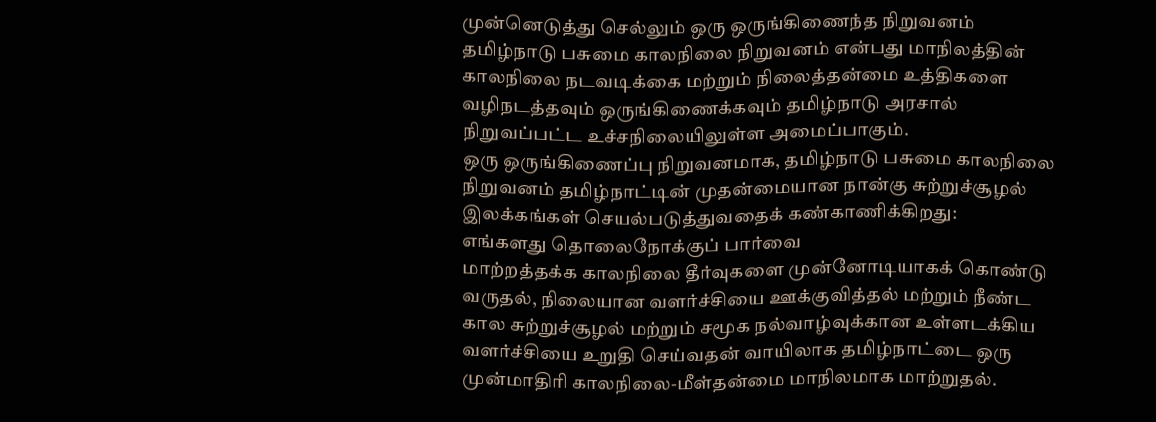முன்னெடுத்து செல்லும் ஒரு ஒருங்கிணைந்த நிறுவனம்
தமிழ்நாடு பசுமை காலநிலை நிறுவனம் என்பது மாநிலத்தின் காலநிலை நடவடிக்கை மற்றும் நிலைத்தன்மை உத்திகளை வழிநடத்தவும் ஒருங்கிணைக்கவும் தமிழ்நாடு அரசால் நிறுவப்பட்ட உச்சநிலையிலுள்ள அமைப்பாகும்.
ஒரு ஒருங்கிணைப்பு நிறுவனமாக, தமிழ்நாடு பசுமை காலநிலை நிறுவனம் தமிழ்நாட்டின் முதன்மையான நான்கு சுற்றுச்சூழல் இலக்கங்கள் செயல்படுத்துவதைக் கண்காணிக்கிறது:
எங்களது தொலைநோக்குப் பார்வை
மாற்றத்தக்க காலநிலை தீர்வுகளை முன்னோடியாகக் கொண்டு வருதல், நிலையான வளர்ச்சியை ஊக்குவித்தல் மற்றும் நீண்ட கால சுற்றுச்சூழல் மற்றும் சமூக நல்வாழ்வுக்கான உள்ளடக்கிய வளர்ச்சியை உறுதி செய்வதன் வாயிலாக தமிழ்நாட்டை ஒரு முன்மாதிரி காலநிலை-மீள்தன்மை மாநிலமாக மாற்றுதல்.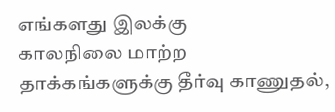எங்களது இலக்கு
காலநிலை மாற்ற தாக்கங்களுக்கு தீர்வு காணுதல்,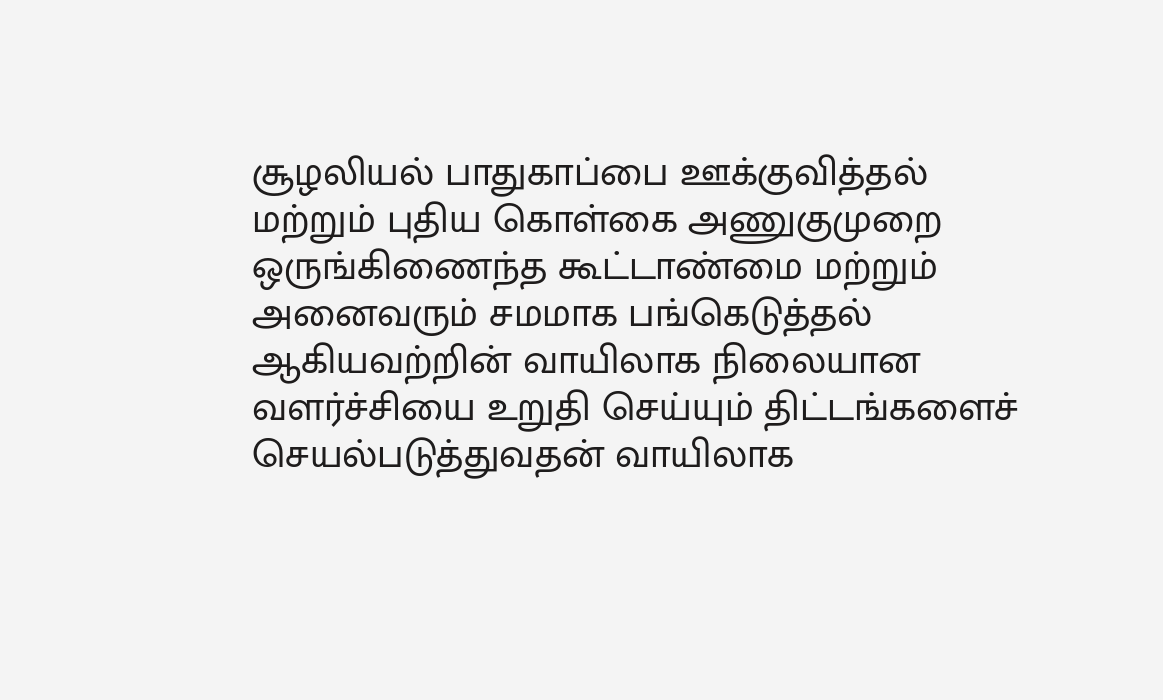சூழலியல் பாதுகாப்பை ஊக்குவித்தல் மற்றும் புதிய கொள்கை அணுகுமுறை ஒருங்கிணைந்த கூட்டாண்மை மற்றும் அனைவரும் சமமாக பங்கெடுத்தல் ஆகியவற்றின் வாயிலாக நிலையான வளர்ச்சியை உறுதி செய்யும் திட்டங்களைச் செயல்படுத்துவதன் வாயிலாக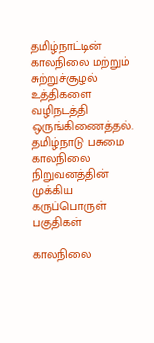தமிழ்நாட்டின் காலநிலை மற்றும் சுற்றுச்சூழல் உத்திகளை வழிநடத்தி ஒருங்கிணைத்தல்.
தமிழ்நாடு பசுமை காலநிலை நிறுவனத்தின் முக்கிய கருப்பொருள் பகுதிகள்

காலநிலை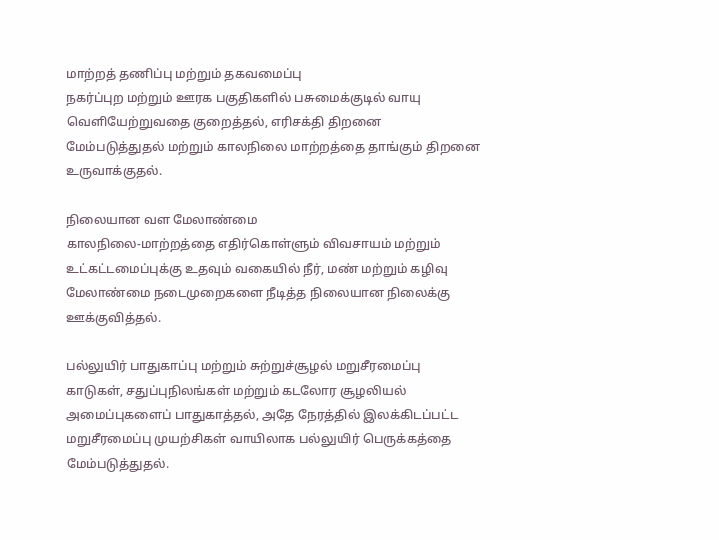மாற்றத் தணிப்பு மற்றும் தகவமைப்பு
நகர்ப்புற மற்றும் ஊரக பகுதிகளில் பசுமைக்குடில் வாயு வெளியேற்றுவதை குறைத்தல், எரிசக்தி திறனை மேம்படுத்துதல் மற்றும் காலநிலை மாற்றத்தை தாங்கும் திறனை உருவாக்குதல்.

நிலையான வள மேலாண்மை
காலநிலை-மாற்றத்தை எதிர்கொள்ளும் விவசாயம் மற்றும் உட்கட்டமைப்புக்கு உதவும் வகையில் நீர், மண் மற்றும் கழிவு மேலாண்மை நடைமுறைகளை நீடித்த நிலையான நிலைக்கு ஊக்குவித்தல்.

பல்லுயிர் பாதுகாப்பு மற்றும் சுற்றுச்சூழல் மறுசீரமைப்பு
காடுகள், சதுப்புநிலங்கள் மற்றும் கடலோர சூழலியல் அமைப்புகளைப் பாதுகாத்தல், அதே நேரத்தில் இலக்கிடப்பட்ட மறுசீரமைப்பு முயற்சிகள் வாயிலாக பல்லுயிர் பெருக்கத்தை மேம்படுத்துதல்.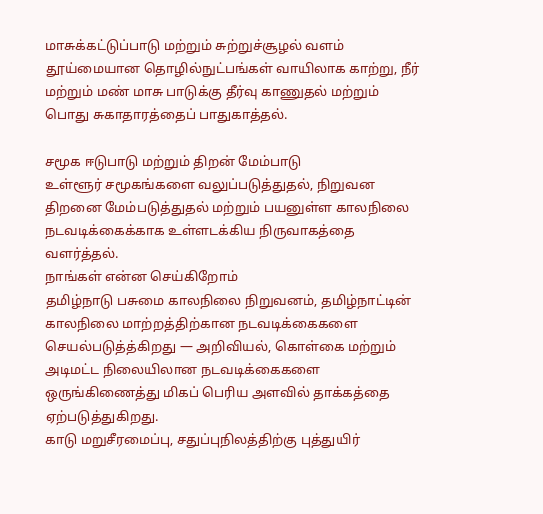மாசுக்கட்டுப்பாடு மற்றும் சுற்றுச்சூழல் வளம்
தூய்மையான தொழில்நுட்பங்கள் வாயிலாக காற்று, நீர் மற்றும் மண் மாசு பாடுக்கு தீர்வு காணுதல் மற்றும் பொது சுகாதாரத்தைப் பாதுகாத்தல்.

சமூக ஈடுபாடு மற்றும் திறன் மேம்பாடு
உள்ளூர் சமூகங்களை வலுப்படுத்துதல், நிறுவன திறனை மேம்படுத்துதல் மற்றும் பயனுள்ள காலநிலை நடவடிக்கைக்காக உள்ளடக்கிய நிருவாகத்தை வளர்த்தல்.
நாங்கள் என்ன செய்கிறோம்
தமிழ்நாடு பசுமை காலநிலை நிறுவனம், தமிழ்நாட்டின் காலநிலை மாற்றத்திற்கான நடவடிக்கைகளை செயல்படுத்த்கிறது — அறிவியல், கொள்கை மற்றும் அடிமட்ட நிலையிலான நடவடிக்கைகளை ஒருங்கிணைத்து மிகப் பெரிய அளவில் தாக்கத்தை ஏற்படுத்துகிறது.
காடு மறுசீரமைப்பு, சதுப்புநிலத்திற்கு புத்துயிர்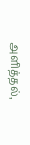அளித்தல்,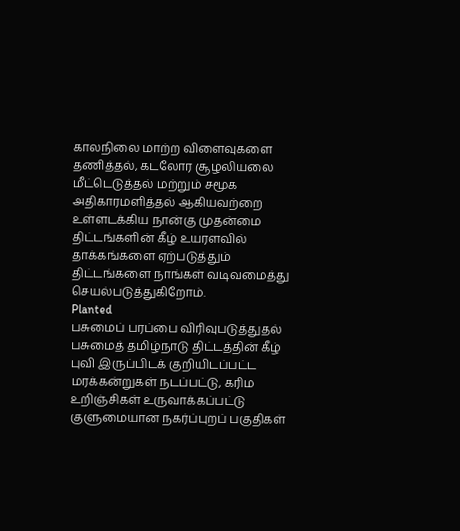காலநிலை மாற்ற விளைவுகளை தணித்தல், கடலோர சூழலியலை மீட்டெடுத்தல் மற்றும் சமூக அதிகாரமளித்தல் ஆகியவற்றை உள்ளடக்கிய நான்கு முதன்மை திட்டங்களின் கீழ் உயரளவில் தாக்கங்களை ஏற்படுத்தும் திட்டங்களை நாங்கள் வடிவமைத்து செயல்படுத்துகிறோம்.
Planted
பசுமைப் பரப்பை விரிவுபடுத்துதல்
பசுமைத் தமிழ்நாடு திட்டத்தின் கீழ் புவி இருப்பிடக் குறியிடப்பட்ட மரக்கன்றுகள் நடப்பட்டு, கரிம உறிஞ்சிகள் உருவாக்கப்பட்டு குளுமையான நகர்ப்புறப் பகுதிகள்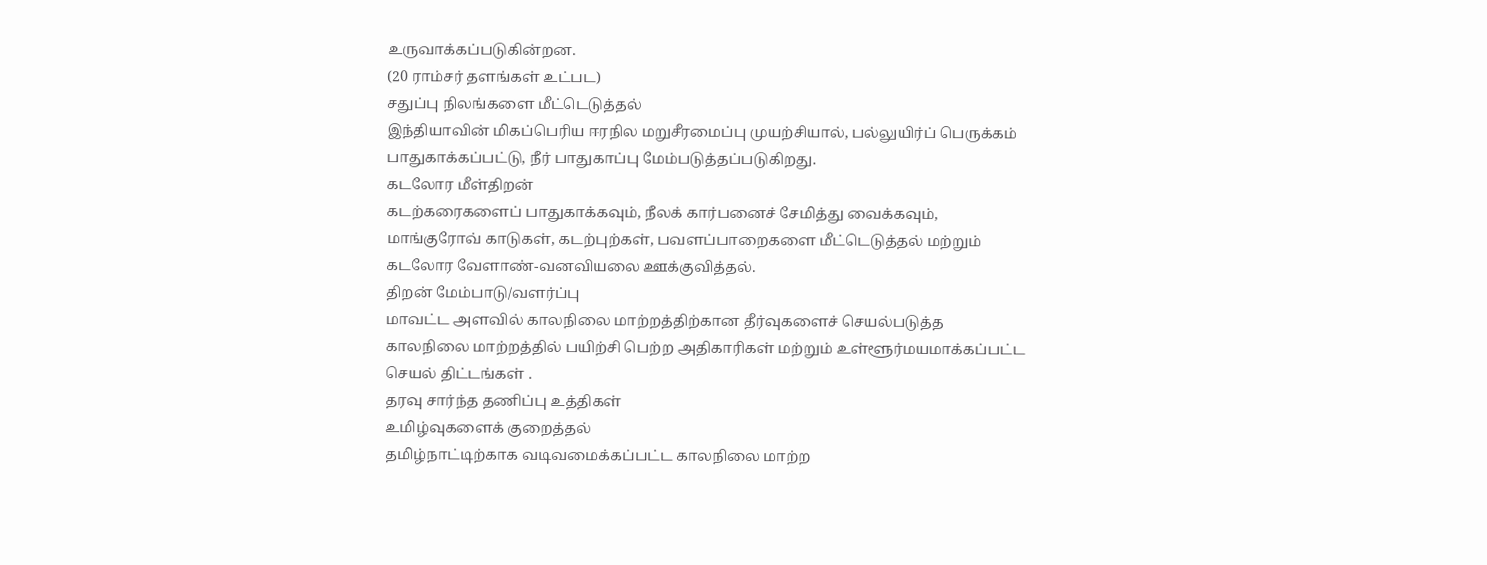உருவாக்கப்படுகின்றன.
(20 ராம்சர் தளங்கள் உட்பட)
சதுப்பு நிலங்களை மீட்டெடுத்தல்
இந்தியாவின் மிகப்பெரிய ஈரநில மறுசீரமைப்பு முயற்சியால், பல்லுயிர்ப் பெருக்கம் பாதுகாக்கப்பட்டு, நீர் பாதுகாப்பு மேம்படுத்தப்படுகிறது.
கடலோர மீள்திறன்
கடற்கரைகளைப் பாதுகாக்கவும், நீலக் கார்பனைச் சேமித்து வைக்கவும், மாங்குரோவ் காடுகள், கடற்புற்கள், பவளப்பாறைகளை மீட்டெடுத்தல் மற்றும் கடலோர வேளாண்-வனவியலை ஊக்குவித்தல்.
திறன் மேம்பாடு/வளர்ப்பு
மாவட்ட அளவில் காலநிலை மாற்றத்திற்கான தீர்வுகளைச் செயல்படுத்த காலநிலை மாற்றத்தில் பயிற்சி பெற்ற அதிகாரிகள் மற்றும் உள்ளூர்மயமாக்கப்பட்ட செயல் திட்டங்கள் .
தரவு சார்ந்த தணிப்பு உத்திகள்
உமிழ்வுகளைக் குறைத்தல்
தமிழ்நாட்டிற்காக வடிவமைக்கப்பட்ட காலநிலை மாற்ற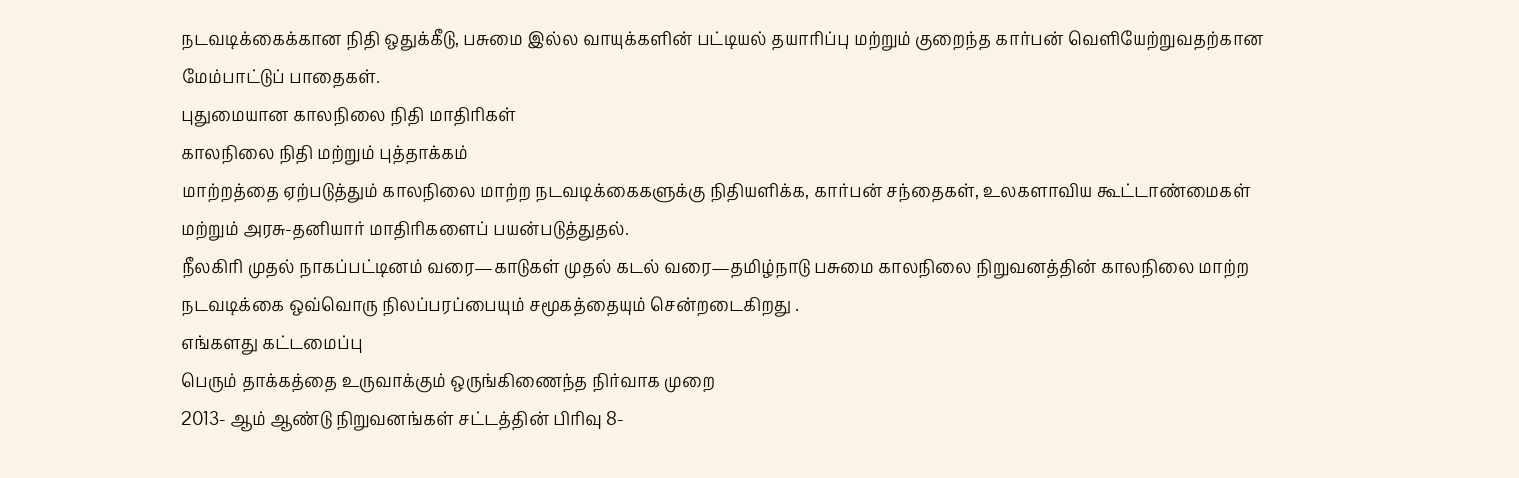நடவடிக்கைக்கான நிதி ஒதுக்கீடு, பசுமை இல்ல வாயுக்களின் பட்டியல் தயாரிப்பு மற்றும் குறைந்த கார்பன் வெளியேற்றுவதற்கான மேம்பாட்டுப் பாதைகள்.
புதுமையான காலநிலை நிதி மாதிரிகள்
காலநிலை நிதி மற்றும் புத்தாக்கம்
மாற்றத்தை ஏற்படுத்தும் காலநிலை மாற்ற நடவடிக்கைகளுக்கு நிதியளிக்க, கார்பன் சந்தைகள், உலகளாவிய கூட்டாண்மைகள் மற்றும் அரசு-தனியார் மாதிரிகளைப் பயன்படுத்துதல்.
நீலகிரி முதல் நாகப்பட்டினம் வரை—காடுகள் முதல் கடல் வரை—தமிழ்நாடு பசுமை காலநிலை நிறுவனத்தின் காலநிலை மாற்ற நடவடிக்கை ஒவ்வொரு நிலப்பரப்பையும் சமூகத்தையும் சென்றடைகிறது .
எங்களது கட்டமைப்பு
பெரும் தாக்கத்தை உருவாக்கும் ஒருங்கிணைந்த நிர்வாக முறை
2013- ஆம் ஆண்டு நிறுவனங்கள் சட்டத்தின் பிரிவு 8-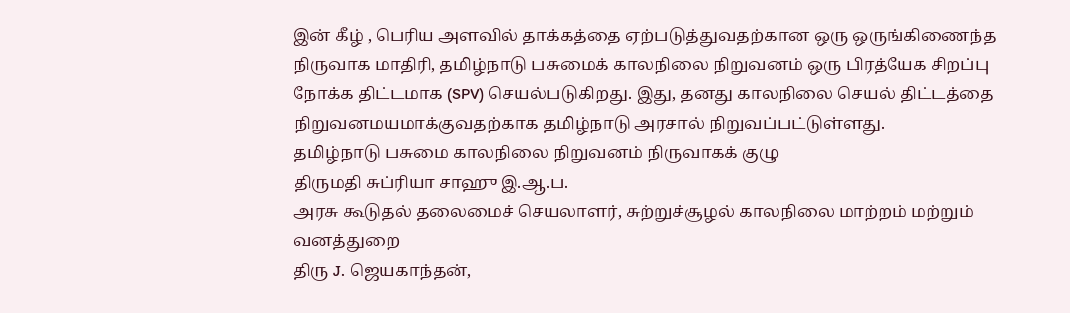இன் கீழ் , பெரிய அளவில் தாக்கத்தை ஏற்படுத்துவதற்கான ஒரு ஒருங்கிணைந்த நிருவாக மாதிரி, தமிழ்நாடு பசுமைக் காலநிலை நிறுவனம் ஒரு பிரத்யேக சிறப்பு நோக்க திட்டமாக (SPV) செயல்படுகிறது. இது, தனது காலநிலை செயல் திட்டத்தை நிறுவனமயமாக்குவதற்காக தமிழ்நாடு அரசால் நிறுவப்பட்டுள்ளது.
தமிழ்நாடு பசுமை காலநிலை நிறுவனம் நிருவாகக் குழு
திருமதி சுப்ரியா சாஹு இ.ஆ.ப.
அரசு கூடுதல் தலைமைச் செயலாளர், சுற்றுச்சூழல் காலநிலை மாற்றம் மற்றும் வனத்துறை
திரு J. ஜெயகாந்தன்,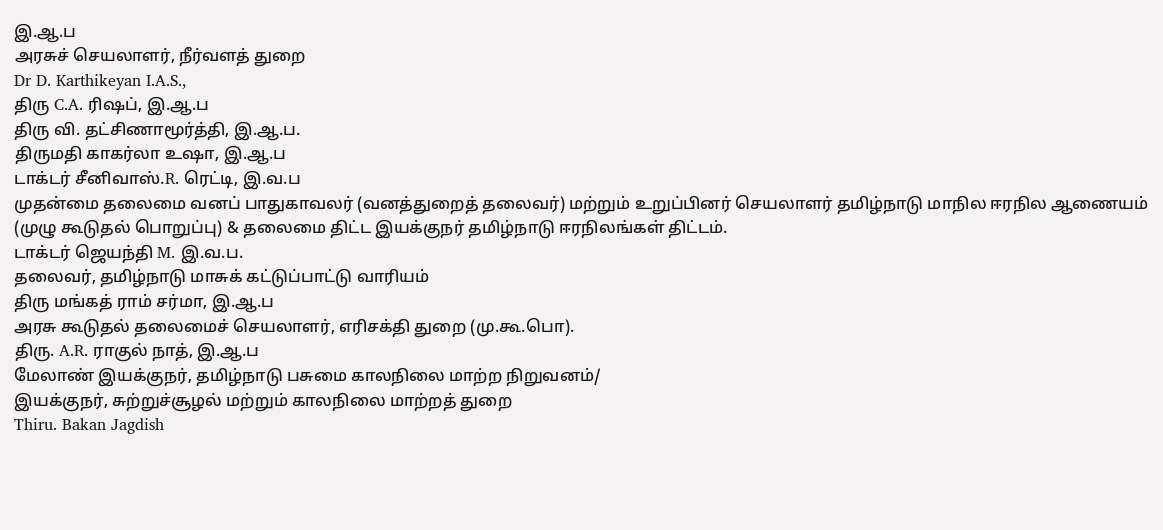இ.ஆ.ப
அரசுச் செயலாளர், நீர்வளத் துறை
Dr D. Karthikeyan I.A.S.,
திரு C.A. ரிஷப், இ.ஆ.ப
திரு வி. தட்சிணாமூர்த்தி, இ.ஆ.ப.
திருமதி காகர்லா உஷா, இ.ஆ.ப
டாக்டர் சீனிவாஸ்.R. ரெட்டி, இ.வ.ப
முதன்மை தலைமை வனப் பாதுகாவலர் (வனத்துறைத் தலைவர்) மற்றும் உறுப்பினர் செயலாளர் தமிழ்நாடு மாநில ஈரநில ஆணையம் (முழு கூடுதல் பொறுப்பு) & தலைமை திட்ட இயக்குநர் தமிழ்நாடு ஈரநிலங்கள் திட்டம்.
டாக்டர் ஜெயந்தி M. இ.வ.ப.
தலைவர், தமிழ்நாடு மாசுக் கட்டுப்பாட்டு வாரியம்
திரு மங்கத் ராம் சர்மா, இ.ஆ.ப
அரசு கூடுதல் தலைமைச் செயலாளர், எரிசக்தி துறை (மு.கூ.பொ).
திரு. A.R. ராகுல் நாத், இ.ஆ.ப
மேலாண் இயக்குநர், தமிழ்நாடு பசுமை காலநிலை மாற்ற நிறுவனம்/
இயக்குநர், சுற்றுச்சூழல் மற்றும் காலநிலை மாற்றத் துறை
Thiru. Bakan Jagdish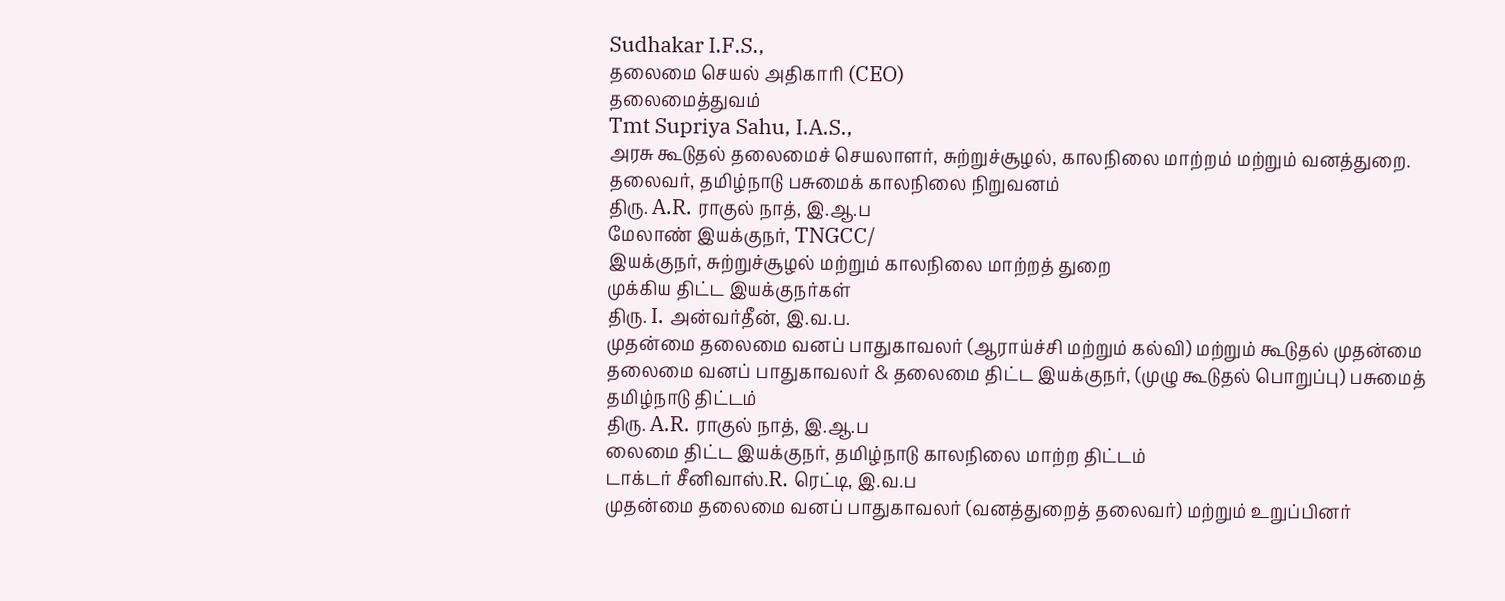Sudhakar I.F.S.,
தலைமை செயல் அதிகாரி (CEO)
தலைமைத்துவம்
Tmt Supriya Sahu, I.A.S.,
அரசு கூடுதல் தலைமைச் செயலாளர், சுற்றுச்சூழல், காலநிலை மாற்றம் மற்றும் வனத்துறை.
தலைவர், தமிழ்நாடு பசுமைக் காலநிலை நிறுவனம்
திரு. A.R. ராகுல் நாத், இ.ஆ.ப
மேலாண் இயக்குநர், TNGCC/
இயக்குநர், சுற்றுச்சூழல் மற்றும் காலநிலை மாற்றத் துறை
முக்கிய திட்ட இயக்குநர்கள்
திரு. I. அன்வர்தீன், இ.வ.ப.
முதன்மை தலைமை வனப் பாதுகாவலர் (ஆராய்ச்சி மற்றும் கல்வி) மற்றும் கூடுதல் முதன்மை தலைமை வனப் பாதுகாவலர் & தலைமை திட்ட இயக்குநர், (முழு கூடுதல் பொறுப்பு) பசுமைத் தமிழ்நாடு திட்டம்
திரு. A.R. ராகுல் நாத், இ.ஆ.ப
லைமை திட்ட இயக்குநர், தமிழ்நாடு காலநிலை மாற்ற திட்டம்
டாக்டர் சீனிவாஸ்.R. ரெட்டி, இ.வ.ப
முதன்மை தலைமை வனப் பாதுகாவலர் (வனத்துறைத் தலைவர்) மற்றும் உறுப்பினர்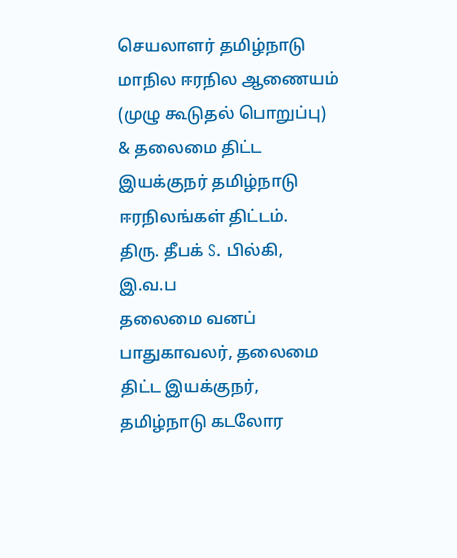செயலாளர் தமிழ்நாடு மாநில ஈரநில ஆணையம் (முழு கூடுதல் பொறுப்பு) & தலைமை திட்ட இயக்குநர் தமிழ்நாடு ஈரநிலங்கள் திட்டம்.
திரு. தீபக் S. பில்கி, இ.வ.ப
தலைமை வனப் பாதுகாவலர், தலைமை திட்ட இயக்குநர், தமிழ்நாடு கடலோர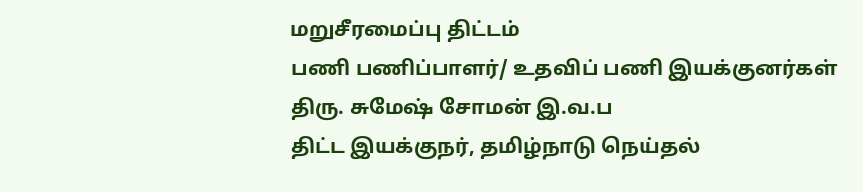மறுசீரமைப்பு திட்டம்
பணி பணிப்பாளர்/ உதவிப் பணி இயக்குனர்கள்
திரு. சுமேஷ் சோமன் இ.வ.ப
திட்ட இயக்குநர், தமிழ்நாடு நெய்தல்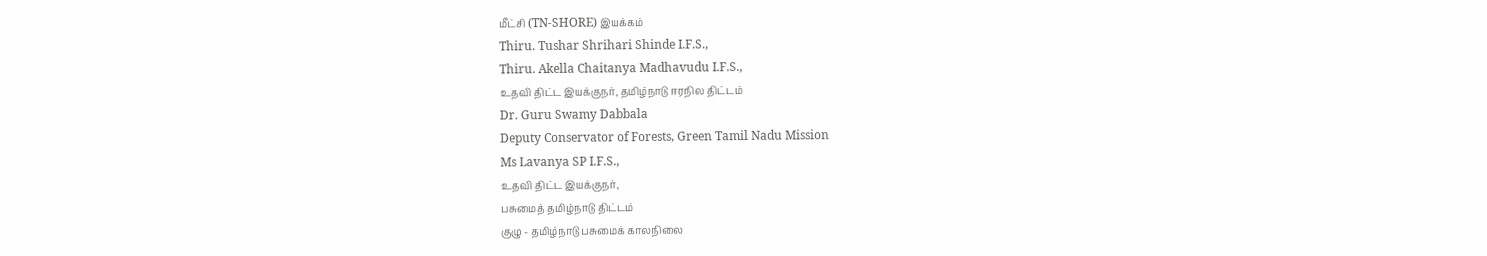மீட்சி (TN-SHORE) இயக்கம்
Thiru. Tushar Shrihari Shinde I.F.S.,
Thiru. Akella Chaitanya Madhavudu I.F.S.,
உதவி திட்ட இயக்குநர், தமிழ்நாடு ஈரநில திட்டம்
Dr. Guru Swamy Dabbala
Deputy Conservator of Forests, Green Tamil Nadu Mission
Ms Lavanya SP I.F.S.,
உதவி திட்ட இயக்குநர்,
பசுமைத் தமிழ்நாடு திட்டம்
குழு - தமிழ்நாடு பசுமைக் காலநிலை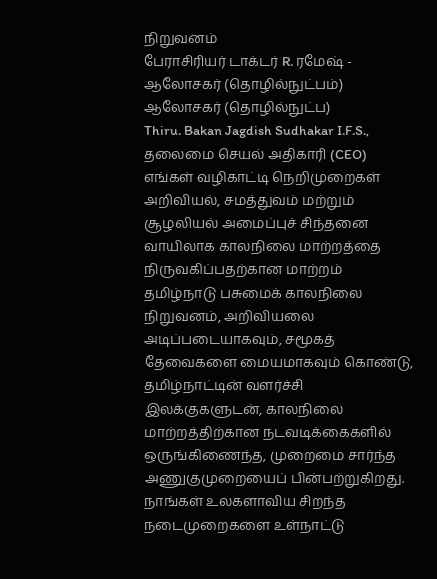நிறுவனம்
பேராசிரியர் டாக்டர் R. ரமேஷ் - ஆலோசகர் (தொழில்நுட்பம்)
ஆலோசகர் (தொழில்நுட்ப)
Thiru. Bakan Jagdish Sudhakar I.F.S.,
தலைமை செயல் அதிகாரி (CEO)
எங்கள் வழிகாட்டி நெறிமுறைகள்
அறிவியல், சமத்துவம் மற்றும் சூழலியல் அமைப்புச் சிந்தனை வாயிலாக காலநிலை மாற்றத்தை நிருவகிப்பதற்கான மாற்றம்
தமிழ்நாடு பசுமைக் காலநிலை நிறுவனம், அறிவியலை அடிப்படையாகவும், சமூகத் தேவைகளை மையமாகவும் கொண்டு, தமிழ்நாட்டின் வளர்ச்சி இலக்குகளுடன், காலநிலை மாற்றத்திற்கான நடவடிக்கைகளில் ஒருங்கிணைந்த, முறைமை சார்ந்த அணுகுமுறையைப் பின்பற்றுகிறது. நாங்கள் உலகளாவிய சிறந்த நடைமுறைகளை உள்நாட்டு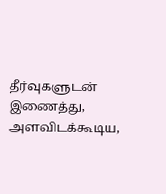தீர்வுகளுடன் இணைத்து, அளவிடக்கூடிய,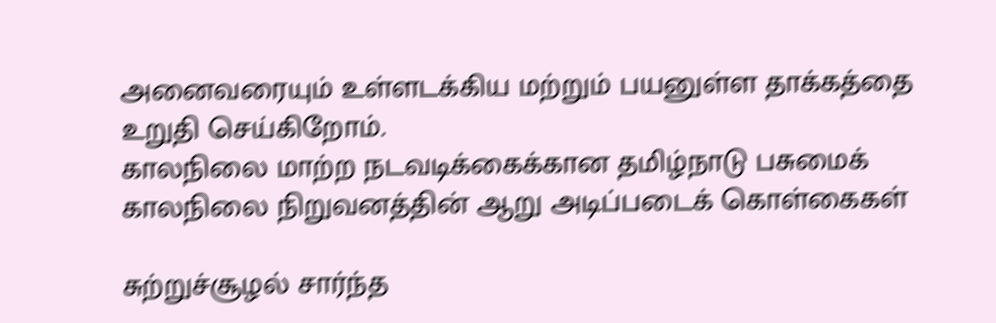அனைவரையும் உள்ளடக்கிய மற்றும் பயனுள்ள தாக்கத்தை உறுதி செய்கிறோம்.
காலநிலை மாற்ற நடவடிக்கைக்கான தமிழ்நாடு பசுமைக் காலநிலை நிறுவனத்தின் ஆறு அடிப்படைக் கொள்கைகள்

சுற்றுச்சூழல் சார்ந்த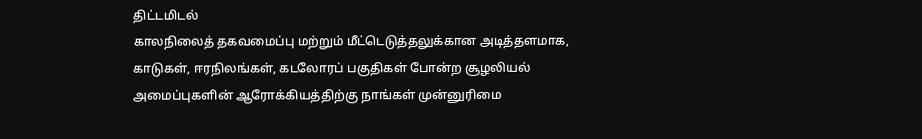திட்டமிடல்
காலநிலைத் தகவமைப்பு மற்றும் மீட்டெடுத்தலுக்கான அடித்தளமாக, காடுகள், ஈரநிலங்கள், கடலோரப் பகுதிகள் போன்ற சூழலியல் அமைப்புகளின் ஆரோக்கியத்திற்கு நாங்கள் முன்னுரிமை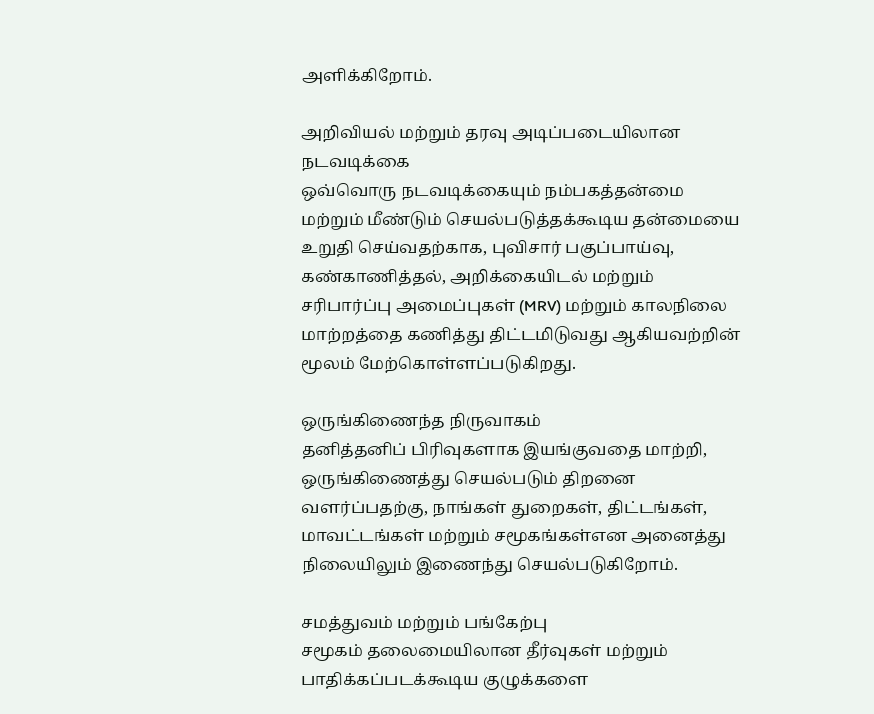அளிக்கிறோம்.

அறிவியல் மற்றும் தரவு அடிப்படையிலான நடவடிக்கை
ஒவ்வொரு நடவடிக்கையும் நம்பகத்தன்மை மற்றும் மீண்டும் செயல்படுத்தக்கூடிய தன்மையை உறுதி செய்வதற்காக, புவிசார் பகுப்பாய்வு, கண்காணித்தல், அறிக்கையிடல் மற்றும் சரிபார்ப்பு அமைப்புகள் (MRV) மற்றும் காலநிலை மாற்றத்தை கணித்து திட்டமிடுவது ஆகியவற்றின் மூலம் மேற்கொள்ளப்படுகிறது.

ஒருங்கிணைந்த நிருவாகம்
தனித்தனிப் பிரிவுகளாக இயங்குவதை மாற்றி, ஒருங்கிணைத்து செயல்படும் திறனை வளர்ப்பதற்கு, நாங்கள் துறைகள், திட்டங்கள், மாவட்டங்கள் மற்றும் சமூகங்கள்என அனைத்து நிலையிலும் இணைந்து செயல்படுகிறோம்.

சமத்துவம் மற்றும் பங்கேற்பு
சமூகம் தலைமையிலான தீர்வுகள் மற்றும் பாதிக்கப்படக்கூடிய குழுக்களை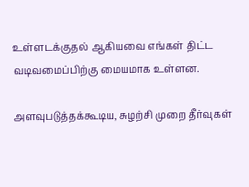உள்ளடக்குதல் ஆகியவை எங்கள் திட்ட வடிவமைப்பிற்கு மையமாக உள்ளன.

அளவுபடுத்தக்கூடிய, சுழற்சி முறை தீர்வுகள்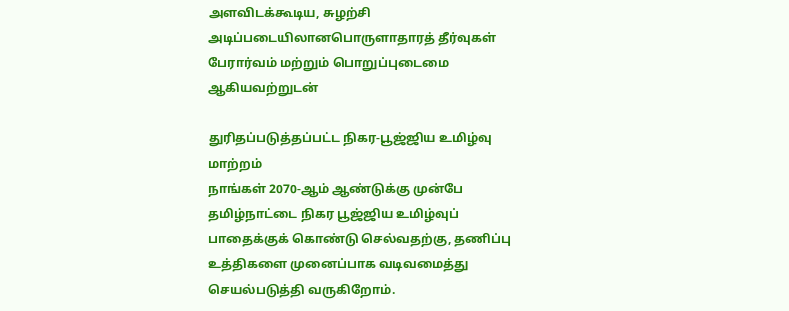அளவிடக்கூடிய, சுழற்சி அடிப்படையிலானபொருளாதாரத் தீர்வுகள் பேரார்வம் மற்றும் பொறுப்புடைமை ஆகியவற்றுடன்

துரிதப்படுத்தப்பட்ட நிகர-பூஜ்ஜிய உமிழ்வு மாற்றம்
நாங்கள் 2070-ஆம் ஆண்டுக்கு முன்பே தமிழ்நாட்டை நிகர பூஜ்ஜிய உமிழ்வுப் பாதைக்குக் கொண்டு செல்வதற்கு, தணிப்பு உத்திகளை முனைப்பாக வடிவமைத்து செயல்படுத்தி வருகிறோம்.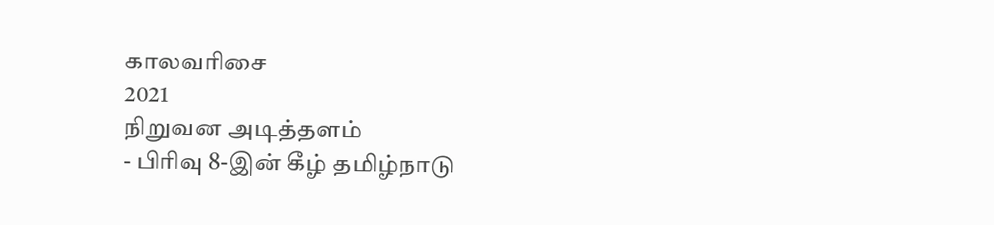காலவரிசை
2021
நிறுவன அடித்தளம்
- பிரிவு 8-இன் கீழ் தமிழ்நாடு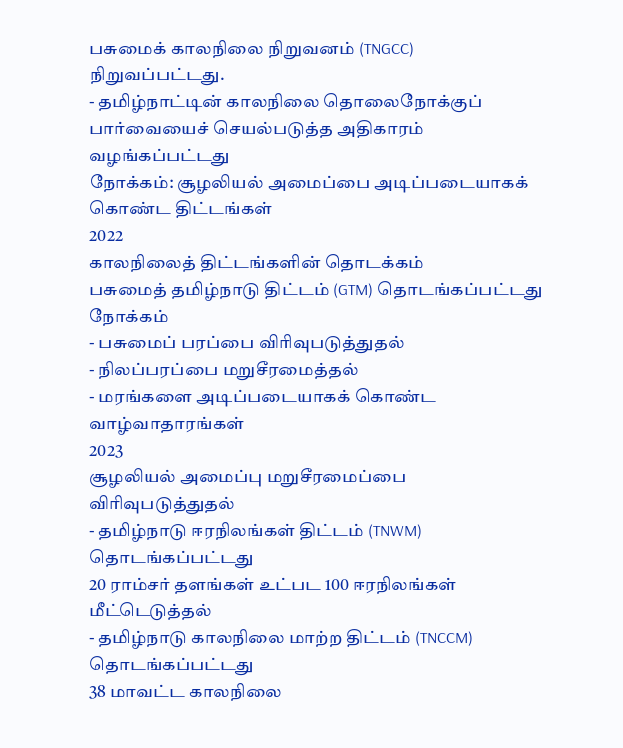பசுமைக் காலநிலை நிறுவனம் (TNGCC) நிறுவப்பட்டது.
- தமிழ்நாட்டின் காலநிலை தொலைநோக்குப் பார்வையைச் செயல்படுத்த அதிகாரம் வழங்கப்பட்டது
நோக்கம்: சூழலியல் அமைப்பை அடிப்படையாகக் கொண்ட திட்டங்கள்
2022
காலநிலைத் திட்டங்களின் தொடக்கம்
பசுமைத் தமிழ்நாடு திட்டம் (GTM) தொடங்கப்பட்டது
நோக்கம்
- பசுமைப் பரப்பை விரிவுபடுத்துதல்
- நிலப்பரப்பை மறுசீரமைத்தல்
- மரங்களை அடிப்படையாகக் கொண்ட வாழ்வாதாரங்கள்
2023
சூழலியல் அமைப்பு மறுசீரமைப்பை விரிவுபடுத்துதல்
- தமிழ்நாடு ஈரநிலங்கள் திட்டம் (TNWM) தொடங்கப்பட்டது
20 ராம்சர் தளங்கள் உட்பட 100 ஈரநிலங்கள் மீட்டெடுத்தல்
- தமிழ்நாடு காலநிலை மாற்ற திட்டம் (TNCCM) தொடங்கப்பட்டது
38 மாவட்ட காலநிலை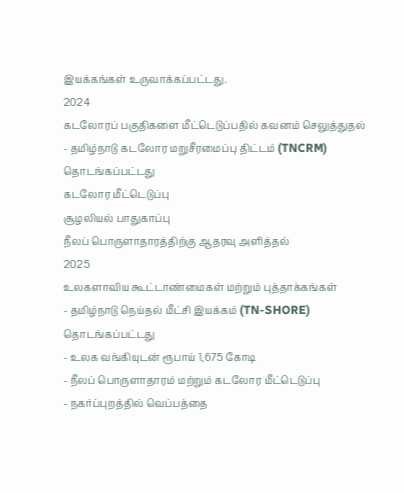இயக்கங்கள் உருவாக்கப்பட்டது.
2024
கடலோரப் பகுதிகளை மீட்டெடுப்பதில் கவனம் செலுத்துதல்
- தமிழ்நாடு கடலோர மறுசீரமைப்பு திட்டம் (TNCRM) தொடங்கப்பட்டது
கடலோர மீட்டெடுப்பு
சூழலியல் பாதுகாப்பு
நீலப் பொருளாதாரத்திற்கு ஆதரவு அளித்தல்
2025
உலகளாவிய கூட்டாண்மைகள் மற்றும் புத்தாக்கங்கள்
- தமிழ்நாடு நெய்தல் மீட்சி இயக்கம் (TN-SHORE) தொடங்கப்பட்டது
- உலக வங்கியுடன் ரூபாய் 1,675 கோடி
- நீலப் பொருளாதாரம் மற்றும் கடலோர மீட்டெடுப்பு
- நகர்ப்புறத்தில் வெப்பத்தை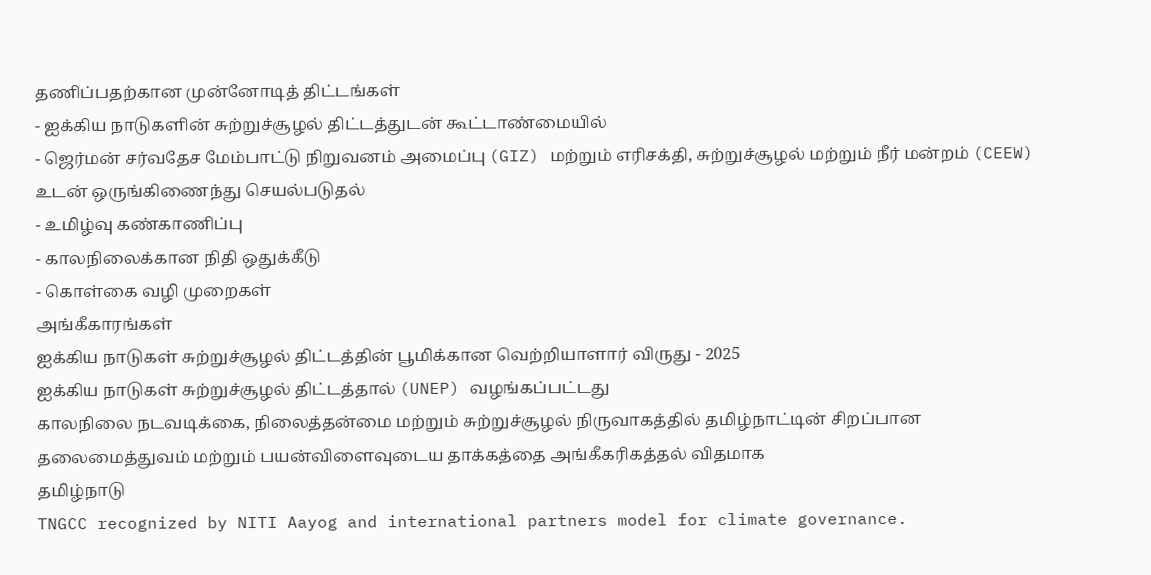தணிப்பதற்கான முன்னோடித் திட்டங்கள்
- ஐக்கிய நாடுகளின் சுற்றுச்சூழல் திட்டத்துடன் கூட்டாண்மையில்
- ஜெர்மன் சர்வதேச மேம்பாட்டு நிறுவனம் அமைப்பு (GIZ) மற்றும் எரிசக்தி, சுற்றுச்சூழல் மற்றும் நீர் மன்றம் (CEEW) உடன் ஒருங்கிணைந்து செயல்படுதல்
- உமிழ்வு கண்காணிப்பு
- காலநிலைக்கான நிதி ஒதுக்கீடு
- கொள்கை வழி முறைகள்
அங்கீகாரங்கள்
ஐக்கிய நாடுகள் சுற்றுச்சூழல் திட்டத்தின் பூமிக்கான வெற்றியாளார் விருது - 2025
ஐக்கிய நாடுகள் சுற்றுச்சூழல் திட்டத்தால் (UNEP) வழங்கப்பட்டது
காலநிலை நடவடிக்கை, நிலைத்தன்மை மற்றும் சுற்றுச்சூழல் நிருவாகத்தில் தமிழ்நாட்டின் சிறப்பான தலைமைத்துவம் மற்றும் பயன்விளைவுடைய தாக்கத்தை அங்கீகரிகத்தல் விதமாக
தமிழ்நாடு
TNGCC recognized by NITI Aayog and international partners model for climate governance.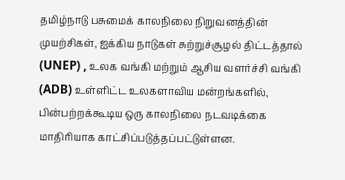தமிழ்நாடு பசுமைக் காலநிலை நிறுவனத்தின் முயற்சிகள், ஐக்கிய நாடுகள் சுற்றுச்சூழல் திட்டத்தால் (UNEP) , உலக வங்கி மற்றும் ஆசிய வளர்ச்சி வங்கி (ADB) உள்ளிட்ட உலகளாவிய மன்றங்களில், பின்பற்றக்கூடிய ஒரு காலநிலை நடவடிக்கை மாதிரியாக காட்சிப்படுத்தப்பட்டுள்ளன.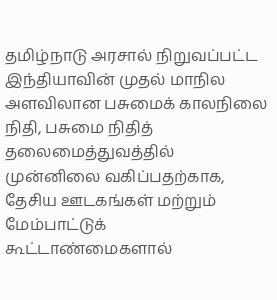தமிழ்நாடு அரசால் நிறுவப்பட்ட இந்தியாவின் முதல் மாநில அளவிலான பசுமைக் காலநிலை நிதி, பசுமை நிதித் தலைமைத்துவத்தில் முன்னிலை வகிப்பதற்காக, தேசிய ஊடகங்கள் மற்றும் மேம்பாட்டுக் கூட்டாண்மைகளால்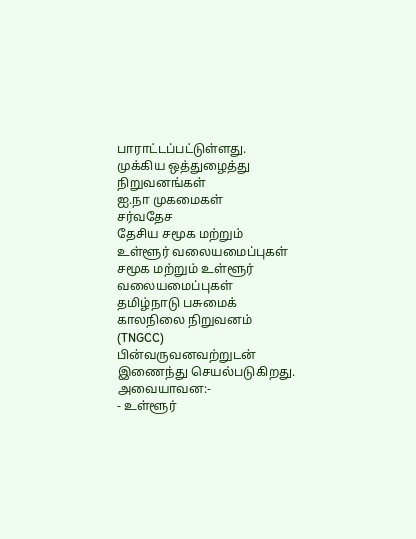பாராட்டப்பட்டுள்ளது.
முக்கிய ஒத்துழைத்து நிறுவனங்கள்
ஐ.நா முகமைகள்
சர்வதேச
தேசிய சமூக மற்றும் உள்ளூர் வலையமைப்புகள்
சமூக மற்றும் உள்ளூர் வலையமைப்புகள்
தமிழ்நாடு பசுமைக் காலநிலை நிறுவனம் (TNGCC) பின்வருவனவற்றுடன் இணைந்து செயல்படுகிறது. அவையாவன:-
- உள்ளூர்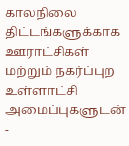காலநிலை திட்டங்களுக்காக ஊராட்சிகள் மற்றும் நகர்ப்புற உள்ளாட்சி அமைப்புகளுடன்
-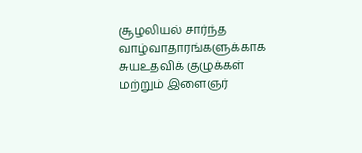சூழலியல் சார்ந்த வாழ்வாதாரங்களுக்காக சுயஉதவிக் குழுக்கள் மற்றும் இளைஞர்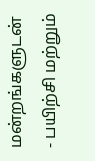மன்றங்களுடன்
- பயிற்சி மற்றும்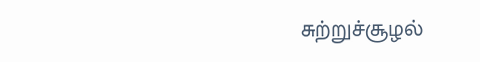சுற்றுச்சூழல்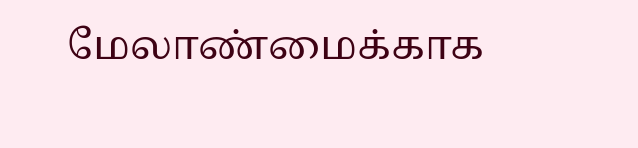மேலாண்மைக்காக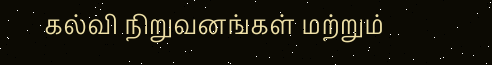கல்வி நிறுவனங்கள் மற்றும்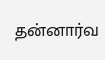தன்னார்வ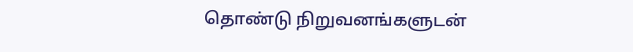தொண்டு நிறுவனங்களுடன்